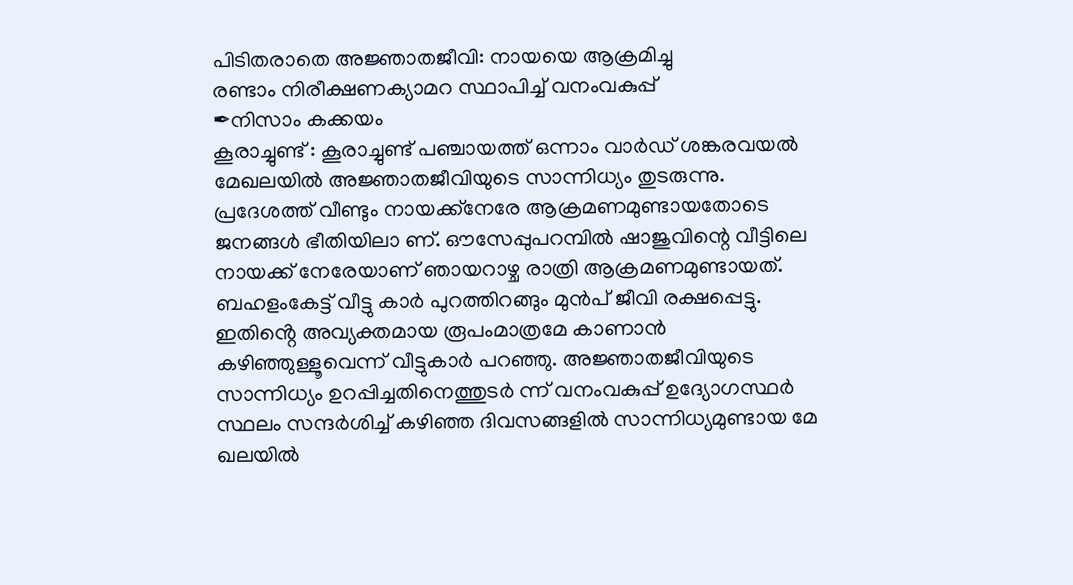പിടിതരാതെ അജ്ഞാതജീവി: നായയെ ആക്രമിച്ചു
രണ്ടാം നിരീക്ഷണക്യാമറ സ്ഥാപിച്ച് വനംവകുപ്പ്
✒നിസാം കക്കയം
കൂരാച്ചുണ്ട് : കൂരാച്ചുണ്ട് പഞ്ചായത്ത് ഒന്നാം വാർഡ് ശങ്കരവയൽ മേഖലയിൽ അജ്ഞാതജീവിയുടെ സാന്നിധ്യം തുടരുന്നു. പ്രദേശത്ത് വീണ്ടും നായക്ക്നേരേ ആക്രമണമുണ്ടായതോടെ ജനങ്ങൾ ഭീതിയിലാ ണ്. ഔസേപ്പുപറമ്പിൽ ഷാജുവിന്റെ വീട്ടിലെ നായക്ക് നേരേയാണ് ഞായറാഴ്ച രാത്രി ആക്രമണമുണ്ടായത്. ബഹളംകേട്ട് വീട്ടു കാർ പുറത്തിറങ്ങും മുൻപ് ജീവി രക്ഷപ്പെട്ടു. ഇതിൻ്റെ അവ്യക്തമായ രൂപംമാത്രമേ കാണാൻ കഴിഞ്ഞുള്ളൂവെന്ന് വീട്ടുകാർ പറഞ്ഞു. അജ്ഞാതജീവിയുടെ സാന്നിധ്യം ഉറപ്പിച്ചതിനെത്തുടർ ന്ന് വനംവകുപ്പ് ഉദ്യോഗസ്ഥർ സ്ഥലം സന്ദർശിച്ച് കഴിഞ്ഞ ദിവസങ്ങളിൽ സാന്നിധ്യമുണ്ടായ മേ ഖലയിൽ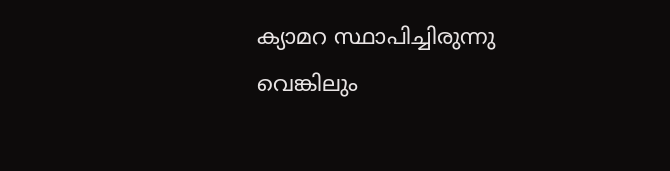ക്യാമറ സ്ഥാപിച്ചിരുന്നു വെങ്കിലും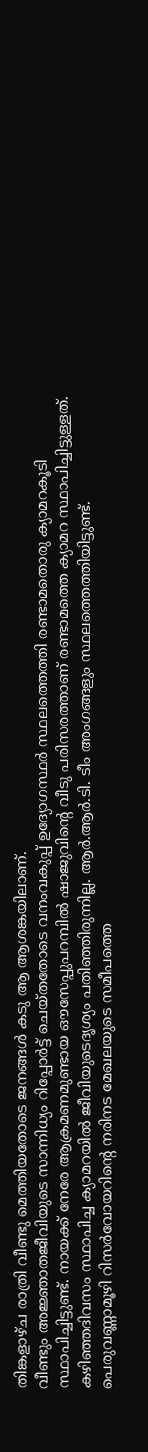തിങ്കളാഴ്ച രാത്രി വീണ്ടു മെത്തിയതോടെ ജനങ്ങൾ കടു ആ ആശങ്കയിലാണ്.
വീണ്ടും അജ്ഞാതജീവിയുടെ സാന്നിധ്യം റിപ്പോർട്ട് ചെയ്തതോടെ വനംവകുപ്പ് ഉദ്യോഗസ്ഥർ സ്ഥലത്തെത്തി രണ്ടാമതൊരു ക്യാമറകൂടി സ്ഥാപിച്ചിട്ടുണ്ട്. നായക്ക് നേരേ ആക്രമണമുണ്ടായ ഔസേപ്പുപറമ്പിൽ ഷാജുവിൻ്റെ വീടു പരിസരത്താണ് രണ്ടാമത്തെ ക്യാമറ സ്ഥാപിച്ചിട്ടുള്ളത്.
കഴിഞ്ഞദിവസം സ്ഥാപിച്ച ക്യാമറയിൽ ജീവിയുടെദൃശ്യം പതിഞ്ഞിരുന്നില്ല. ആർ.ആർ.ടി. ടീം അംഗങ്ങളും സ്ഥലത്തെത്തിയിട്ടുണ്ട്.
പെരുവണ്ണാമൂഴി റിസർവോയറിന്റെ നരിനട മേഖലയുടെ സമീപത്തെ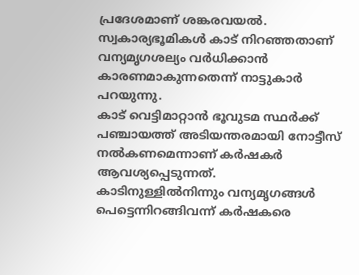പ്രദേശമാണ് ശങ്കരവയൽ. സ്വകാര്യഭൂമികൾ കാട് നിറഞ്ഞതാണ് വന്യമൃഗശല്യം വർധിക്കാൻ കാരണമാകുന്നതെന്ന് നാട്ടുകാർ പറയുന്നു.
കാട് വെട്ടിമാറ്റാൻ ഭൂവുടമ സ്ഥർക്ക് പഞ്ചായത്ത് അടിയന്തരമായി നോട്ടീസ് നൽകണമെന്നാണ് കർഷകർ ആവശ്യപ്പെടുന്നത്. കാടിനുള്ളിൽനിന്നും വന്യമൃഗങ്ങൾ പെട്ടെന്നിറങ്ങിവന്ന് കർഷകരെ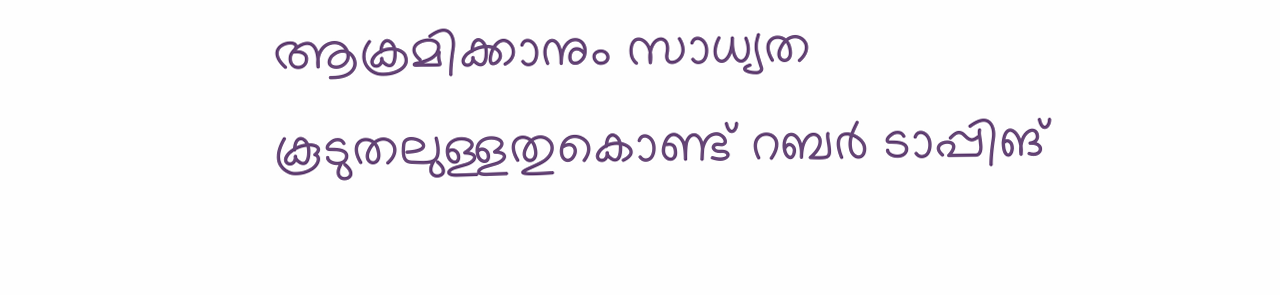ആക്രമിക്കാനും സാധ്യത കൂടുതലുള്ളതുകൊണ്ട് റബർ ടാപ്പിങ്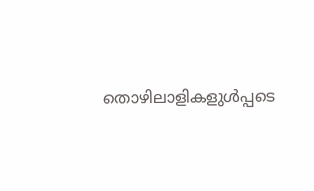തൊഴിലാളികളുൾപ്പടെ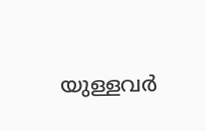യുള്ളവർ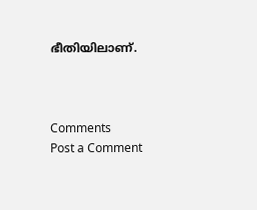ഭീതിയിലാണ്.



Comments
Post a Comment